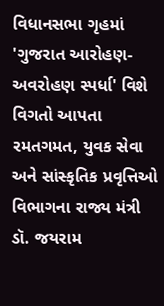વિધાનસભા ગૃહમાં 'ગુજરાત આરોહણ-અવરોહણ સ્પર્ધા' વિશે વિગતો આપતા રમતગમત, યુવક સેવા અને સાંસ્કૃતિક પ્રવૃત્તિઓ વિભાગના રાજ્ય મંત્રી ડૉ. જયરામ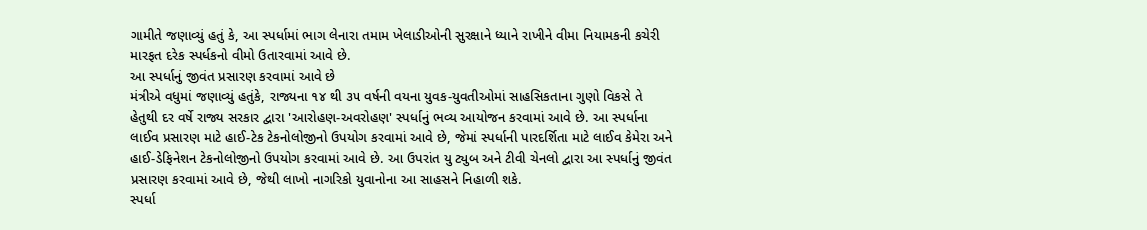ગામીતે જણાવ્યું હતું કે, આ સ્પર્ધામાં ભાગ લેનારા તમામ ખેલાડીઓની સુરક્ષાને ધ્યાને રાખીને વીમા નિયામકની કચેરી મારફત દરેક સ્પર્ધકનો વીમો ઉતારવામાં આવે છે.
આ સ્પર્ધાનું જીવંત પ્રસારણ કરવામાં આવે છે
મંત્રીએ વધુમાં જણાવ્યું હતુંકે, રાજ્યના ૧૪ થી ૩૫ વર્ષની વયના યુવક-યુવતીઓમાં સાહસિકતાના ગુણો વિકસે તે હેતુથી દર વર્ષે રાજ્ય સરકાર દ્વારા 'આરોહણ-અવરોહણ' સ્પર્ધાનું ભવ્ય આયોજન કરવામાં આવે છે. આ સ્પર્ધાના લાઈવ પ્રસારણ માટે હાઈ-ટેક ટેકનોલોજીનો ઉપયોગ કરવામાં આવે છે, જેમાં સ્પર્ધાની પારદર્શિતા માટે લાઈવ કેમેરા અને હાઈ-ડેફિનેશન ટેકનોલોજીનો ઉપયોગ કરવામાં આવે છે. આ ઉપરાંત યુ ટ્યુબ અને ટીવી ચેનલો દ્વારા આ સ્પર્ધાનું જીવંત પ્રસારણ કરવામાં આવે છે, જેથી લાખો નાગરિકો યુવાનોના આ સાહસને નિહાળી શકે.
સ્પર્ધા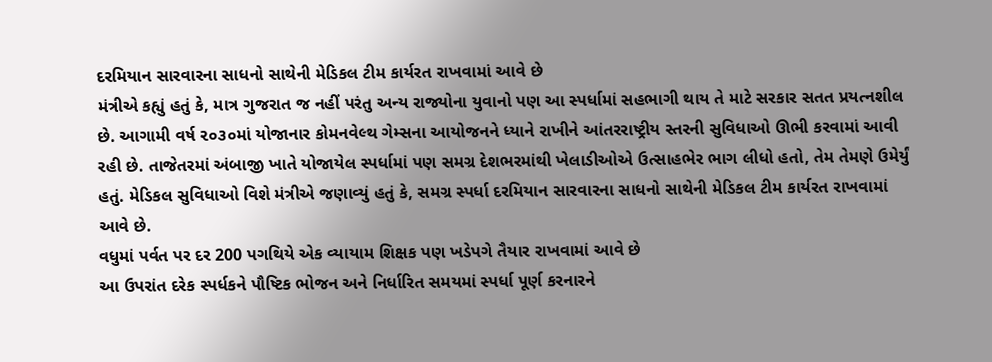દરમિયાન સારવારના સાધનો સાથેની મેડિકલ ટીમ કાર્યરત રાખવામાં આવે છે
મંત્રીએ કહ્યું હતું કે, માત્ર ગુજરાત જ નહીં પરંતુ અન્ય રાજ્યોના યુવાનો પણ આ સ્પર્ધામાં સહભાગી થાય તે માટે સરકાર સતત પ્રયત્નશીલ છે. આગામી વર્ષ ૨૦૩૦માં યોજાનાર કોમનવેલ્થ ગેમ્સના આયોજનને ધ્યાને રાખીને આંતરરાષ્ટ્રીય સ્તરની સુવિધાઓ ઊભી કરવામાં આવી રહી છે. તાજેતરમાં અંબાજી ખાતે યોજાયેલ સ્પર્ધામાં પણ સમગ્ર દેશભરમાંથી ખેલાડીઓએ ઉત્સાહભેર ભાગ લીધો હતો, તેમ તેમણે ઉમેર્યું હતું. મેડિકલ સુવિધાઓ વિશે મંત્રીએ જણાવ્યું હતું કે, સમગ્ર સ્પર્ધા દરમિયાન સારવારના સાધનો સાથેની મેડિકલ ટીમ કાર્યરત રાખવામાં આવે છે.
વધુમાં પર્વત પર દર 200 પગથિયે એક વ્યાયામ શિક્ષક પણ ખડેપગે તૈયાર રાખવામાં આવે છે
આ ઉપરાંત દરેક સ્પર્ધકને પૌષ્ટિક ભોજન અને નિર્ધારિત સમયમાં સ્પર્ધા પૂર્ણ કરનારને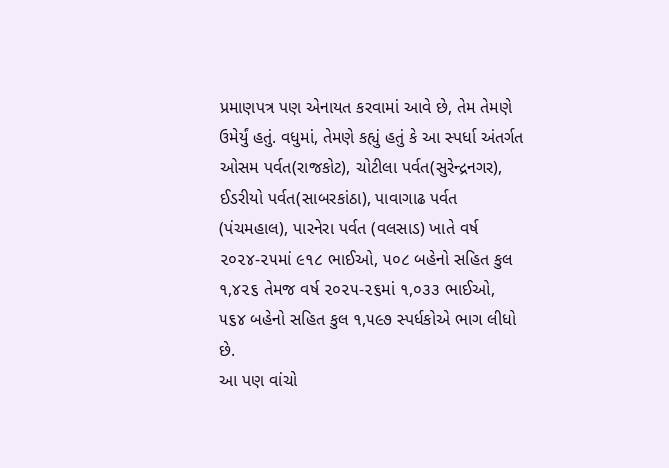પ્રમાણપત્ર પણ એનાયત કરવામાં આવે છે, તેમ તેમણે ઉમેર્યું હતું. વધુમાં, તેમણે કહ્યું હતું કે આ સ્પર્ધા અંતર્ગત ઓસમ પર્વત(રાજકોટ), ચોટીલા પર્વત(સુરેન્દ્રનગર), ઈડરીયો પર્વત(સાબરકાંઠા), પાવાગાઢ પર્વત (પંચમહાલ), પારનેરા પર્વત (વલસાડ) ખાતે વર્ષ ૨૦૨૪-૨૫માં ૯૧૮ ભાઈઓ, ૫૦૮ બહેનો સહિત કુલ ૧,૪૨૬ તેમજ વર્ષ ૨૦૨૫-૨૬માં ૧,૦૩૩ ભાઈઓ, ૫૬૪ બહેનો સહિત કુલ ૧,૫૯૭ સ્પર્ધકોએ ભાગ લીધો છે.
આ પણ વાંચો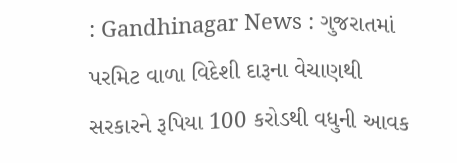: Gandhinagar News : ગુજરાતમાં પરમિટ વાળા વિદેશી દારૂના વેચાણથી સરકારને રૂપિયા 100 કરોડથી વધુની આવક